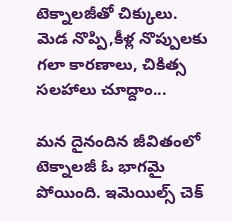టెక్నాలజీతో చిక్కులు. మెడ నొప్పి,కీళ్ల నొప్పులకు గలా కారణాలు, చికిత్స సలహాలు చూద్దాం...

మన దైనందిన జీవితంలో టెక్నాలజీ ఓ భాగమై పోయింది. ఇమెయిల్స్ చెక్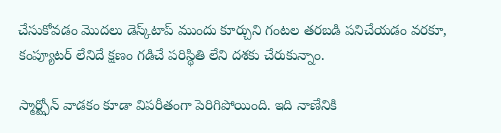చేసుకోవడం మొదలు డెస్క్‌టాప్ ముందు కూర్చుని గంటల తరబడి పనిచేయడం వరకూ, కంప్యూటర్ లేనిదే క్షణం గడిచే పరిస్థితి లేని దశకు చేరుకున్నాం.

స్మార్ట్ఫోన్ వాడకం కూడా విపరీతంగా పెరిగిపోయింది. ఇది నాణేనికి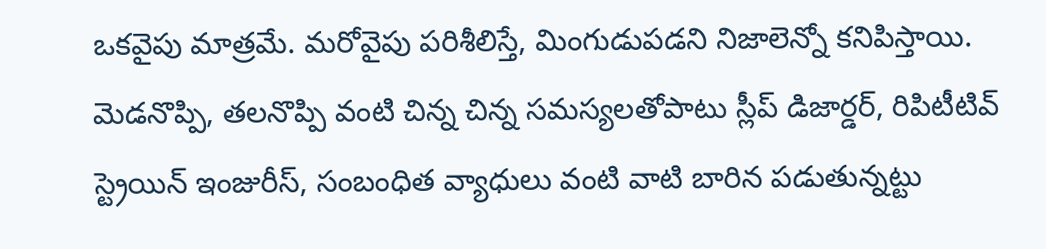ఒకవైపు మాత్రమే. మరోవైపు పరిశీలిస్తే, మింగుడుపడని నిజాలెన్నో కనిపిస్తాయి. మెడనొప్పి, తలనొప్పి వంటి చిన్న చిన్న సమస్యలతోపాటు స్లీప్ డిజార్డర్, రిపిటీటివ్ స్ట్రెయిన్ ఇంజురీస్, సంబంధిత వ్యాధులు వంటి వాటి బారిన పడుతున్నట్టు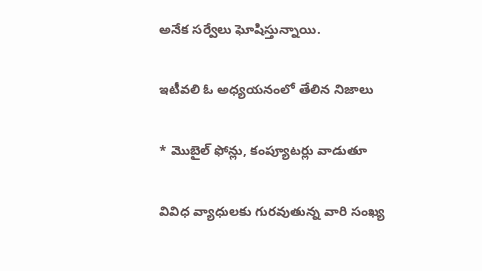అనేక సర్వేలు ఘోషిస్తున్నాయి.

ఇటీవలి ఓ అధ్యయనంలో తేలిన నిజాలు

* మొబైల్ ఫోన్లు, కంప్యూటర్లు వాడుతూ

వివిధ వ్యాధులకు గురవుతున్న వారి సంఖ్య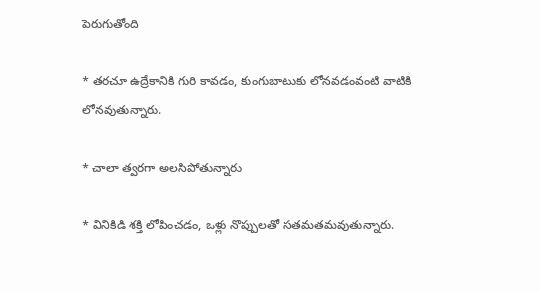పెరుగుతోంది

* తరచూ ఉద్రేకానికి గురి కావడం, కుంగుబాటుకు లోనవడంవంటి వాటికి లోనవుతున్నారు.

* చాలా త్వరగా అలసిపోతున్నారు

* వినికిడి శక్తి లోపించడం, ఒళ్లు నొప్పులతో సతమతమవుతున్నారు.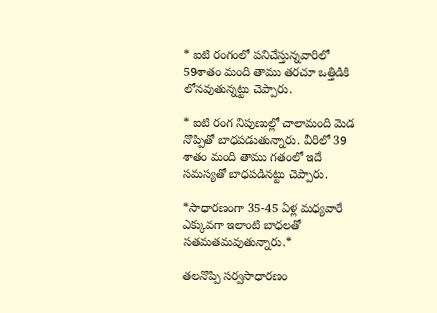* ఐటి రంగంలో పనిచేస్తున్నవారిలో 59శాతం మంది తాము తరచూ ఒత్తిడికి లోనవుతున్నట్టు చెప్పారు.

* ఐటి రంగ నిపుణుల్లో చాలామంది మెడ నొప్పితో బాధపడుతున్నారు. వీరిలో 39 శాతం మంది తాము గతంలో ఇదే సమస్యతో బాధపడినట్టు చెప్పారు.

*సాధారణంగా 35-45 ఏళ్ల మధ్యవారే ఎక్కువగా ఇలాంటి బాధలతో సతమతమవుతున్నారు.*

తలనొప్పి సర్వసాధారణం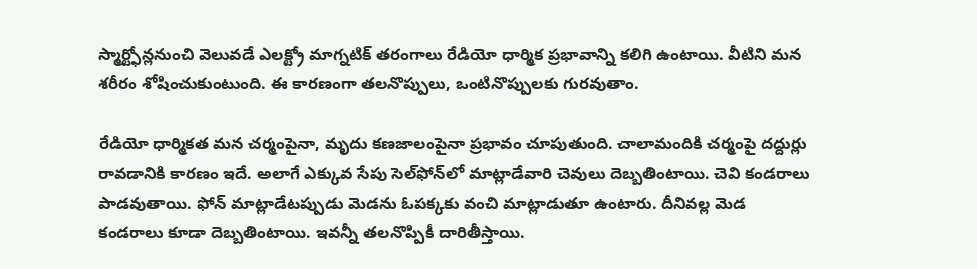స్మార్ట్ఫోన్లనుంచి వెలువడే ఎలక్ట్రో మాగ్నటిక్ తరంగాలు రేడియో ధార్మిక ప్రభావాన్ని కలిగి ఉంటాయి. వీటిని మన శరీరం శోషించుకుంటుంది. ఈ కారణంగా తలనొప్పులు, ఒంటినొప్పులకు గురవుతాం.

రేడియో ధార్మికత మన చర్మంపైనా, మృదు కణజాలంపైనా ప్రభావం చూపుతుంది. చాలామందికి చర్మంపై దద్దుర్లు రావడానికి కారణం ఇదే. అలాగే ఎక్కువ సేపు సెల్‌ఫోన్‌లో మాట్లాడేవారి చెవులు దెబ్బతింటాయి. చెవి కండరాలు పాడవుతాయి. ఫోన్ మాట్లాడేటప్పుడు మెడను ఓపక్కకు వంచి మాట్లాడుతూ ఉంటారు. దీనివల్ల మెడ కండరాలు కూడా దెబ్బతింటాయి. ఇవన్నీ తలనొప్పికీ దారితీస్తాయి.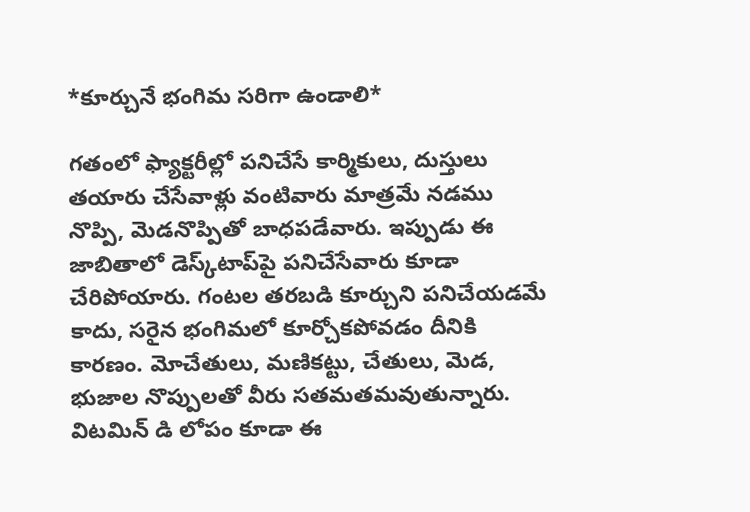*కూర్చునే భంగిమ సరిగా ఉండాలి*

గతంలో ఫ్యాక్టరీల్లో పనిచేసే కార్మికులు, దుస్తులు తయారు చేసేవాళ్లు వంటివారు మాత్రమే నడము నొప్పి, మెడనొప్పితో బాధపడేవారు. ఇప్పుడు ఈ జాబితాలో డెస్క్‌టాప్‌పై పనిచేసేవారు కూడా చేరిపోయారు. గంటల తరబడి కూర్చుని పనిచేయడమే కాదు, సరైన భంగిమలో కూర్చోకపోవడం దీనికి కారణం. మోచేతులు, మణికట్టు, చేతులు, మెడ, భుజాల నొప్పులతో వీరు సతమతమవుతున్నారు. విటమిన్ డి లోపం కూడా ఈ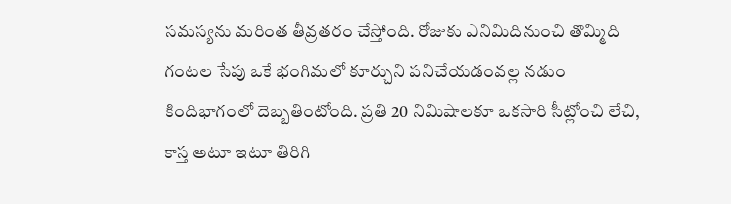సమస్యను మరింత తీవ్రతరం చేస్తోంది. రోజుకు ఎనిమిదినుంచి తొమ్మిది గంటల సేపు ఒకే భంగిమలో కూర్చుని పనిచేయడంవల్ల నడుం కిందిభాగంలో దెబ్బతింటోంది. ప్రతి 20 నిమిషాలకూ ఒకసారి సీట్లోంచి లేచి, కాస్త అటూ ఇటూ తిరిగి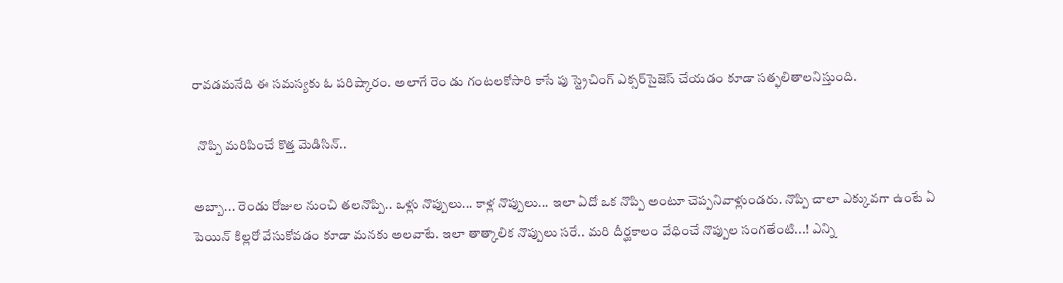రావడమనేది ఈ సమస్యకు ఓ పరిష్కారం. అలాగే రెం డు గంటలకోసారి కాసే పు స్ట్రెచింగ్ ఎక్సర్‌సైజెస్ చేయడం కూడా సత్ఫలితాలనిస్తుంది.

  నొప్పి మరిపించే కొత్త మెడిసిన్..

అబ్బా... రెండు రోజుల నుంచి తలనొప్పి.. ఒళ్లు నొప్పులు... కాళ్ల నొప్పులు... ఇలా ఏదో ఒక నొప్పి అంటూ చెప్పనివాళ్లుండరు. నొప్పి చాలా ఎక్కువగా ఉంటే ఏ పెయిన్ కిల్లరో వేసుకోవడం కూడా మనకు అలవాటే. ఇలా తాత్కాలిక నొప్పులు సరే.. మరి దీర్ఘకాలం వేధించే నొప్పుల సంగతేంటి...! ఎన్ని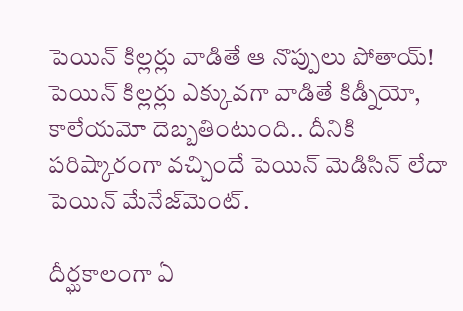పెయిన్ కిల్లర్లు వాడితే ఆ నొప్పులు పోతాయ్! పెయిన్ కిల్లర్లు ఎక్కువగా వాడితే కిడ్నీయో, కాలేయమో దెబ్బతింటుంది.. దీనికి పరిష్కారంగా వచ్చిందే పెయిన్ మెడిసిన్ లేదా పెయిన్ మేనేజ్‌మెంట్.

దీర్ఘకాలంగా ఏ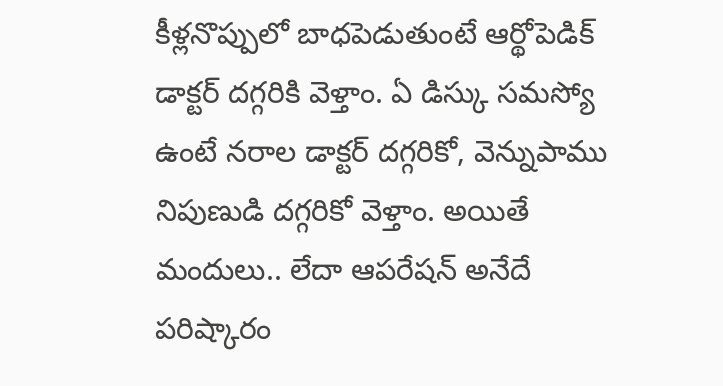కీళ్లనొప్పులో బాధపెడుతుంటే ఆర్థోపెడిక్ డాక్టర్ దగ్గరికి వెళ్తాం. ఏ డిస్కు సమస్యో ఉంటే నరాల డాక్టర్ దగ్గరికో, వెన్నుపాము నిపుణుడి దగ్గరికో వెళ్తాం. అయితే మందులు.. లేదా ఆపరేషన్ అనేదే పరిష్కారం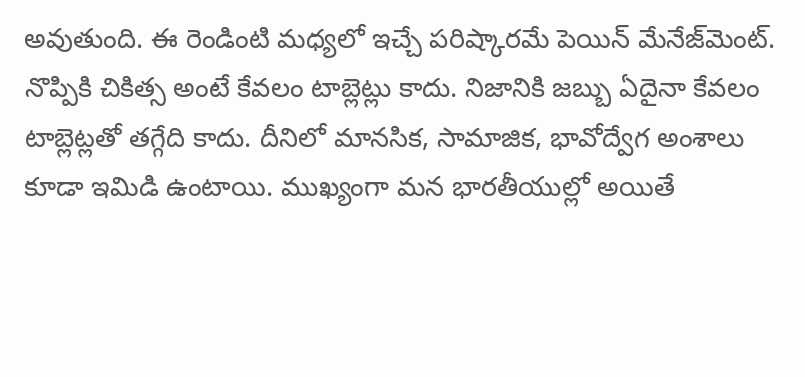అవుతుంది. ఈ రెండింటి మధ్యలో ఇచ్చే పరిష్కారమే పెయిన్ మేనేజ్‌మెంట్. నొప్పికి చికిత్స అంటే కేవలం టాబ్లెట్లు కాదు. నిజానికి జబ్బు ఏదైనా కేవలం టాబ్లెట్లతో తగ్గేది కాదు. దీనిలో మానసిక, సామాజిక, భావోద్వేగ అంశాలు కూడా ఇమిడి ఉంటాయి. ముఖ్యంగా మన భారతీయుల్లో అయితే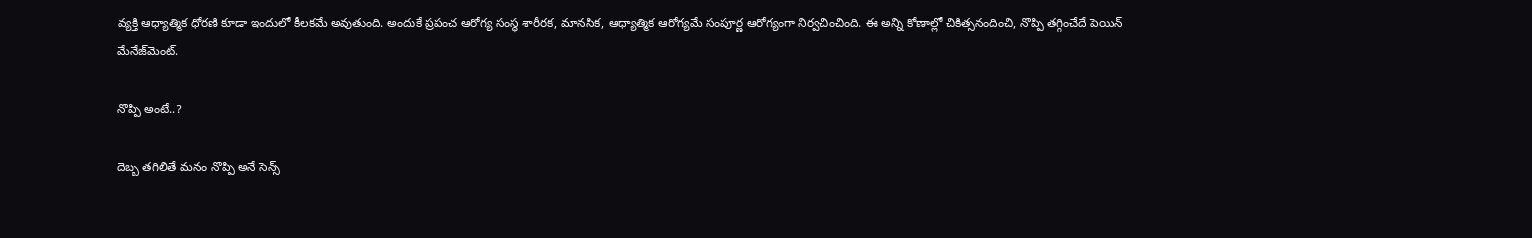వ్యక్తి ఆధ్యాత్మిక ధోరణి కూడా ఇందులో కీలకమే అవుతుంది. అందుకే ప్రపంచ ఆరోగ్య సంస్థ శారీరక, మానసిక, ఆధ్యాత్మిక ఆరోగ్యమే సంపూర్ణ ఆరోగ్యంగా నిర్వచించింది. ఈ అన్ని కోణాల్లో చికిత్సనందించి, నొప్పి తగ్గించేదే పెయిన్ మేనేజ్‌మెంట్.

నొప్పి అంటే..?

దెబ్బ తగిలితే మనం నొప్పి అనే సెన్స్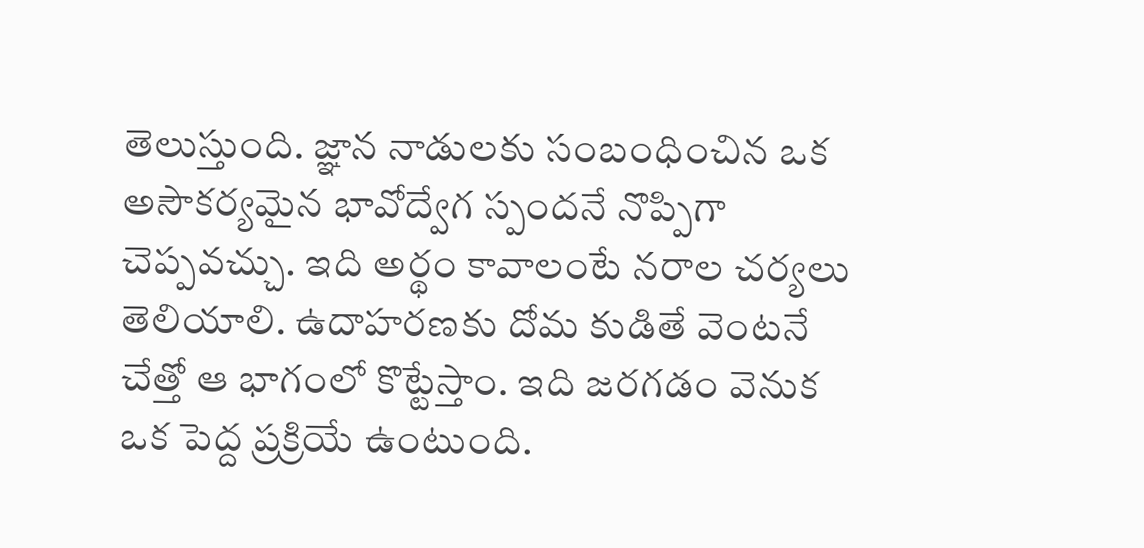తెలుస్తుంది. జ్ఞాన నాడులకు సంబంధించిన ఒక అసౌకర్యమైన భావోద్వేగ స్పందనే నొప్పిగా చెప్పవచ్చు. ఇది అర్థం కావాలంటే నరాల చర్యలు తెలియాలి. ఉదాహరణకు దోమ కుడితే వెంటనే చేత్తో ఆ భాగంలో కొట్టేస్తాం. ఇది జరగడం వెనుక ఒక పెద్ద ప్రక్రియే ఉంటుంది.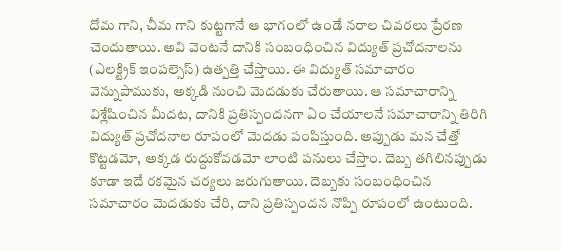దోమ గాని, చీమ గాని కుట్టగానే ఆ భాగంలో ఉండే నరాల చివరలు ప్రేరణ చెందుతాయి. అవి వెంటనే దానికి సంబంధించిన విద్యుత్ ప్రచోదనాలను (ఎలక్ట్రిక్ ఇంపల్సెస్) ఉత్పత్తి చేస్తాయి. ఈ విద్యుత్ సమాచారం వెన్నుపాముకు, అక్కడి నుంచి మెదడుకు చేరుతాయి. ఆ సమాచారాన్ని విశ్లేషించిన మీదట, దానికి ప్రతిస్పందనగా ఏం చేయాలనే సమాచారాన్ని తిరిగి విద్యుత్ ప్రచోదనాల రూపంలో మెదడు పంపిస్తుంది. అప్పుడు మన చేత్తో కొట్టడమో, అక్కడ రుద్దుకోవడమో లాంటి పనులు చేస్తాం. దెబ్బ తగిలినప్పుడు కూడా ఇదే రకమైన చర్యలు జరుగుతాయి. దెబ్బకు సంబంధించిన సమాచారం మెదడుకు చేరి, దాని ప్రతిస్పందన నొప్పి రూపంలో ఉంటుంది.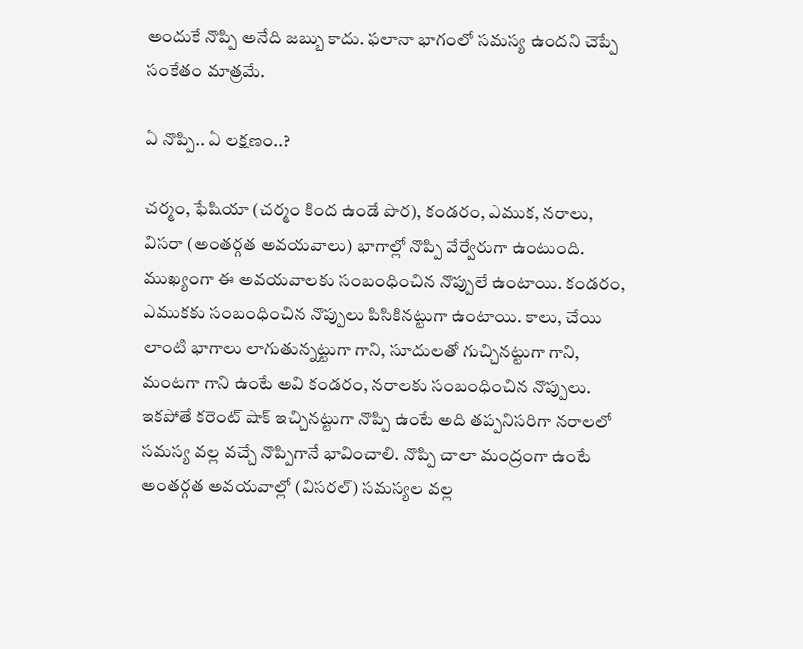అందుకే నొప్పి అనేది జబ్బు కాదు. ఫలానా భాగంలో సమస్య ఉందని చెప్పే సంకేతం మాత్రమే.

ఏ నొప్పి.. ఏ లక్షణం..?

చర్మం, ఫేషియా (చర్మం కింద ఉండే పొర), కండరం, ఎముక, నరాలు, విసరా (అంతర్గత అవయవాలు) భాగాల్లో నొప్పి వేర్వేరుగా ఉంటుంది. ముఖ్యంగా ఈ అవయవాలకు సంబంధించిన నొప్పులే ఉంటాయి. కండరం, ఎముకకు సంబంధించిన నొప్పులు పిసికినట్టుగా ఉంటాయి. కాలు, చేయి లాంటి భాగాలు లాగుతున్నట్టుగా గాని, సూదులతో గుచ్చినట్టుగా గాని, మంటగా గాని ఉంటే అవి కండరం, నరాలకు సంబంధించిన నొప్పులు. ఇకపోతే కరెంట్ షాక్ ఇచ్చినట్టుగా నొప్పి ఉంటే అది తప్పనిసరిగా నరాలలో సమస్య వల్ల వచ్చే నొప్పిగానే భావించాలి. నొప్పి చాలా మంద్రంగా ఉంటే అంతర్గత అవయవాల్లో (విసరల్) సమస్యల వల్ల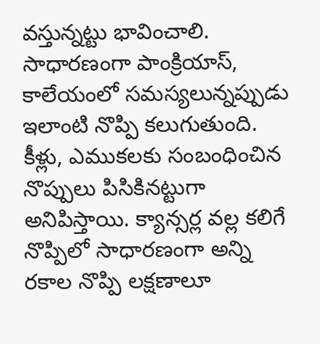వస్తున్నట్టు భావించాలి. సాధారణంగా పాంక్రియాస్, కాలేయంలో సమస్యలున్నప్పుడు ఇలాంటి నొప్పి కలుగుతుంది. కీళ్లు, ఎముకలకు సంబంధించిన నొప్పులు పిసికినట్టుగా అనిపిస్తాయి. క్యాన్సర్ల వల్ల కలిగే నొప్పిలో సాధారణంగా అన్ని రకాల నొప్పి లక్షణాలూ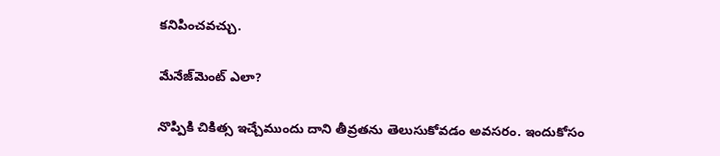కనిపించవచ్చు.

మేనేజ్‌మెంట్ ఎలా?

నొప్పికి చికిత్స ఇచ్చేముందు దాని తీవ్రతను తెలుసుకోవడం అవసరం. ఇందుకోసం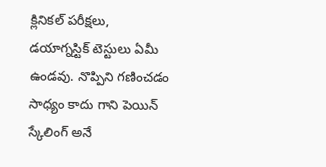క్లినికల్ పరీక్షలు, డయాగ్నస్టిక్ టెస్టులు ఏమీ ఉండవు. నొప్పిని గణించడం సాధ్యం కాదు గాని పెయిన్ స్కేలింగ్ అనే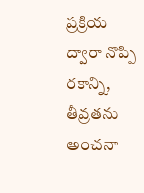ప్రక్రియ ద్వారా నొప్పి రకాన్ని, తీవ్రతను అంచనా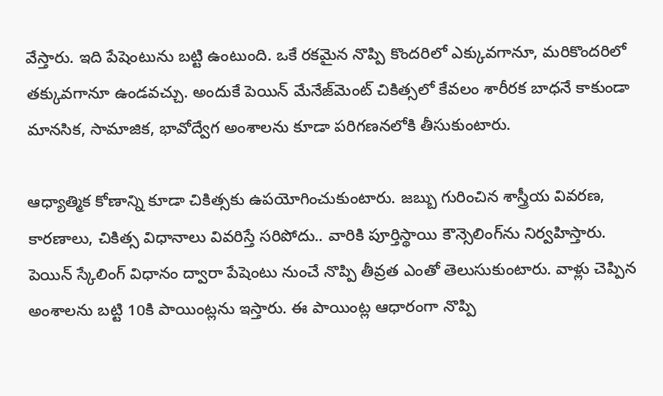వేస్తారు. ఇది పేషెంటును బట్టి ఉంటుంది. ఒకే రకమైన నొప్పి కొందరిలో ఎక్కువగానూ, మరికొందరిలో తక్కువగానూ ఉండవచ్చు. అందుకే పెయిన్ మేనేజ్‌మెంట్ చికిత్సలో కేవలం శారీరక బాధనే కాకుండా మానసిక, సామాజిక, భావోద్వేగ అంశాలను కూడా పరిగణనలోకి తీసుకుంటారు.

ఆధ్యాత్మిక కోణాన్ని కూడా చికిత్సకు ఉపయోగించుకుంటారు. జబ్బు గురించిన శాస్త్రీయ వివరణ, కారణాలు, చికిత్స విధానాలు వివరిస్తే సరిపోదు.. వారికి పూర్తిస్థాయి కౌన్సెలింగ్‌ను నిర్వహిస్తారు. పెయిన్ స్కేలింగ్ విధానం ద్వారా పేషెంటు నుంచే నొప్పి తీవ్రత ఎంతో తెలుసుకుంటారు. వాళ్లు చెప్పిన అంశాలను బట్టి 10కి పాయింట్లను ఇస్తారు. ఈ పాయింట్ల ఆధారంగా నొప్పి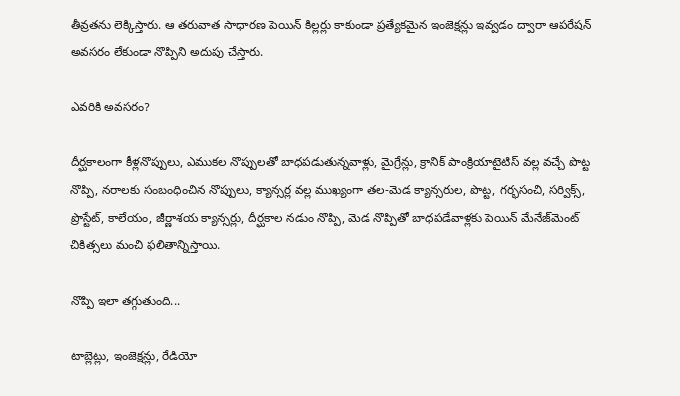తీవ్రతను లెక్కిస్తారు. ఆ తరువాత సాధారణ పెయిన్ కిల్లర్లు కాకుండా ప్రత్యేకమైన ఇంజెక్షన్లు ఇవ్వడం ద్వారా ఆపరేషన్ అవసరం లేకుండా నొప్పిని అదుపు చేస్తారు.

ఎవరికి అవసరం?

దీర్ఘకాలంగా కీళ్లనొప్పులు, ఎముకల నొప్పులతో బాధపడుతున్నవాళ్లు, మైగ్రేన్లు, క్రానిక్ పాంక్రియాటైటిస్ వల్ల వచ్చే పొట్ట నొప్పి, నరాలకు సంబంధించిన నొప్పులు, క్యాన్సర్ల వల్ల ముఖ్యంగా తల-మెడ క్యాన్సరుల, పొట్ట, గర్భసంచి, సర్విక్స్, ప్రొస్టేట్, కాలేయం, జీర్ణాశయ క్యాన్సర్లు, దీర్ఘకాల నడుం నొప్పి, మెడ నొప్పితో బాధపడేవాళ్లకు పెయిన్ మేనేజ్‌మెంట్ చికిత్సలు మంచి ఫలితాన్నిస్తాయి.

నొప్పి ఇలా తగ్గుతుంది...

టాబ్లెట్లు, ఇంజెక్షన్లు, రేడియో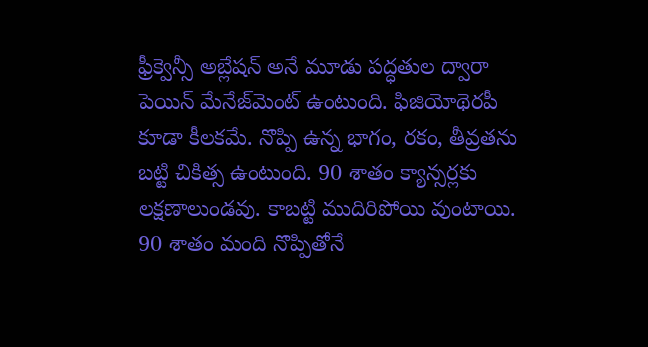ఫ్రీక్వెన్సీ అబ్లేషన్ అనే మూడు పద్ధతుల ద్వారా పెయిన్ మేనేజ్‌మెంట్ ఉంటుంది. ఫిజియోథెరపీ కూడా కీలకమే. నొప్పి ఉన్న భాగం, రకం, తీవ్రతను బట్టి చికిత్స ఉంటుంది. 90 శాతం క్యాన్సర్లకు లక్షణాలుండవు. కాబట్టి ముదిరిపోయి వుంటాయి. 90 శాతం మంది నొప్పితోనే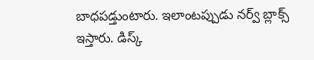బాధపడ్తుంటారు. ఇలాంటప్పుడు నర్వ్ బ్లాక్స్ ఇస్తారు. డిస్క్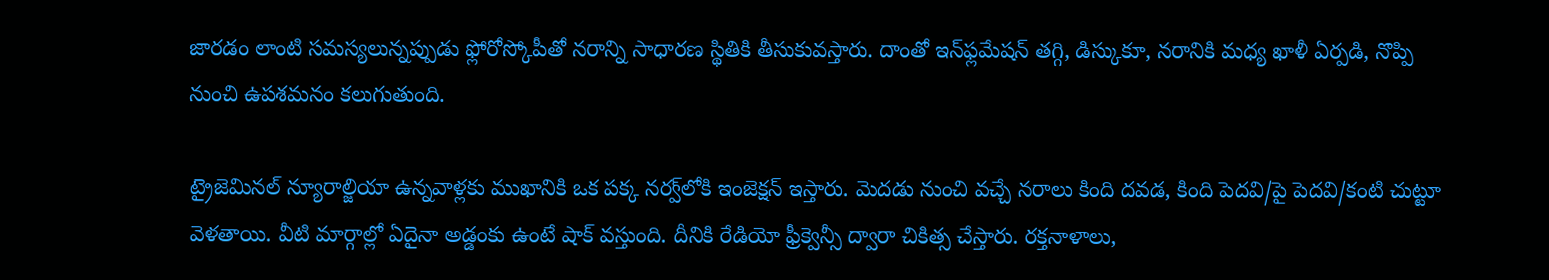జారడం లాంటి సమస్యలున్నప్పుడు ఫ్లోరోస్కోపీతో నరాన్ని సాధారణ స్థితికి తీసుకువస్తారు. దాంతో ఇన్‌ఫ్లమేషన్ తగ్గి, డిస్కుకూ, నరానికి మధ్య ఖాళీ ఏర్పడి, నొప్పి నుంచి ఉపశమనం కలుగుతుంది.

ట్రైజెమినల్ న్యూరాల్జియా ఉన్నవాళ్లకు ముఖానికి ఒక పక్క నర్వ్‌లోకి ఇంజెక్షన్ ఇస్తారు. మెదడు నుంచి వచ్చే నరాలు కింది దవడ, కింది పెదవి/పై పెదవి/కంటి చుట్టూ వెళతాయి. వీటి మార్గాల్లో ఏదైనా అడ్డంకు ఉంటే షాక్ వస్తుంది. దీనికి రేడియో ఫ్రీక్వెన్సీ ద్వారా చికిత్స చేస్తారు. రక్తనాళాలు,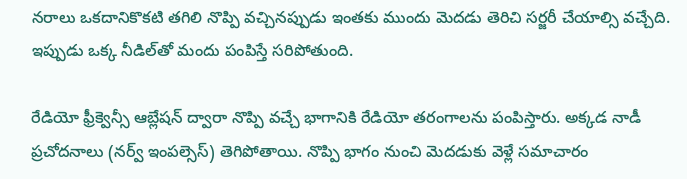నరాలు ఒకదానికొకటి తగిలి నొప్పి వచ్చినప్పుడు ఇంతకు ముందు మెదడు తెరిచి సర్జరీ చేయాల్సి వచ్చేది. ఇప్పుడు ఒక్క నీడిల్‌తో మందు పంపిస్తే సరిపోతుంది.

రేడియో ఫ్రీక్వెన్సీ ఆబ్లేషన్ ద్వారా నొప్పి వచ్చే భాగానికి రేడియో తరంగాలను పంపిస్తారు. అక్కడ నాడీ ప్రచోదనాలు (నర్వ్ ఇంపల్సెస్) తెగిపోతాయి. నొప్పి భాగం నుంచి మెదడుకు వెళ్లే సమాచారం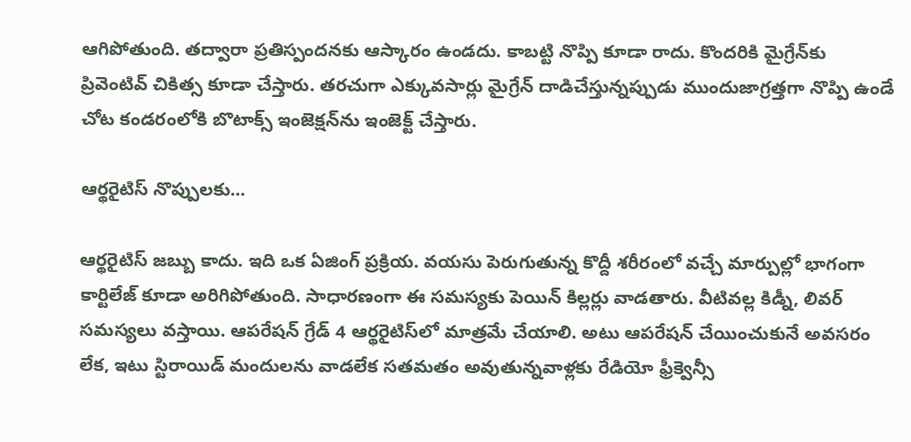ఆగిపోతుంది. తద్వారా ప్రతిస్పందనకు ఆస్కారం ఉండదు. కాబట్టి నొప్పి కూడా రాదు. కొందరికి మైగ్రేన్‌కు ప్రివెంటివ్ చికిత్స కూడా చేస్తారు. తరచుగా ఎక్కువసార్లు మైగ్రేన్ దాడిచేస్తున్నప్పుడు ముందుజాగ్రత్తగా నొప్పి ఉండే చోట కండరంలోకి బొటాక్స్ ఇంజెక్షన్‌ను ఇంజెక్ట్ చేస్తారు.

ఆర్థరైటిస్ నొప్పులకు...

ఆర్థరైటిస్ జబ్బు కాదు. ఇది ఒక ఏజింగ్ ప్రక్రియ. వయసు పెరుగుతున్న కొద్దీ శరీరంలో వచ్చే మార్పుల్లో భాగంగా కార్టిలేజ్ కూడా అరిగిపోతుంది. సాధారణంగా ఈ సమస్యకు పెయిన్ కిల్లర్లు వాడతారు. వీటివల్ల కిడ్నీ, లివర్ సమస్యలు వస్తాయి. ఆపరేషన్ గ్రేడ్ 4 ఆర్థరైటిస్‌లో మాత్రమే చేయాలి. అటు ఆపరేషన్ చేయించుకునే అవసరం లేక, ఇటు స్టిరాయిడ్ మందులను వాడలేక సతమతం అవుతున్నవాళ్లకు రేడియో ఫ్రీక్వెన్సీ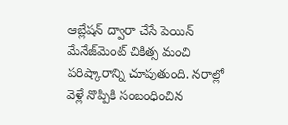ఆబ్లేషన్ ద్వారా చేసే పెయిన్ మేనేజ్‌మెంట్ చికిత్స మంచి పరిష్కారాన్ని చూపుతుంది. నరాల్లో వెళ్లే నొప్పికి సంబంధించిన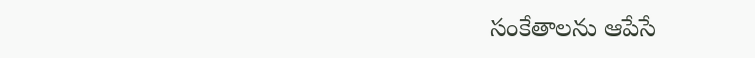సంకేతాలను ఆపేసే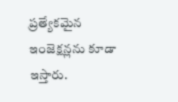ప్రత్యేకమైన ఇంజెక్షన్లను కూడా ఇస్తారు.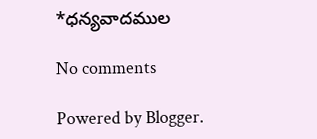*ధన్యవాదముల

No comments

Powered by Blogger.